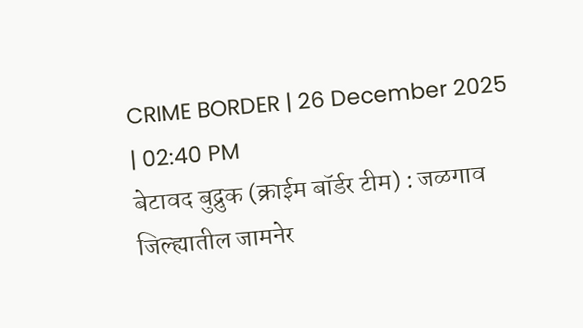CRIME BORDER | 26 December 2025 | 02:40 PM
बेटावद बुद्रुक (क्राईम बॉर्डर टीम) : जळगाव जिल्ह्यातील जामनेर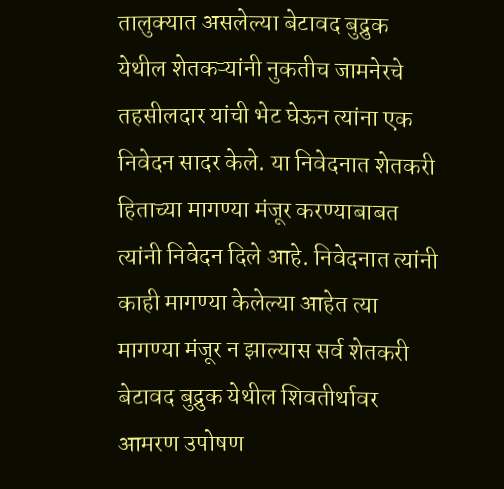तालुक्यात असलेल्या बेटावद बुद्रुक येथील शेतकऱ्यांनी नुकतीच जामनेरचे तहसीलदार यांची भेट घेऊन त्यांना एक निवेदन सादर केले. या निवेदनात शेतकरी हिताच्या मागण्या मंजूर करण्याबाबत त्यांनी निवेदन दिले आहे. निवेदनात त्यांनी काही मागण्या केलेल्या आहेत त्या मागण्या मंजूर न झाल्यास सर्व शेतकरी बेटावद बुद्रुक येथील शिवतीर्थावर आमरण उपोषण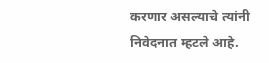करणार असल्याचे त्यांनी निवेदनात म्हटले आहे.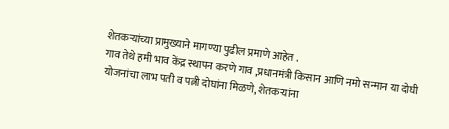शेतकऱ्यांच्या प्रामुख्याने मागण्या पुढील प्रमाणे आहेत .
गाव तेथे हमी भाव केंद्र स्थापन करणे गाव ,प्रधानमंत्री किसान आणि नमो सन्मान या दोघी योजनांचा लाभ पती व पत्नी दोघांना मिळणे, शेतकऱ्यांना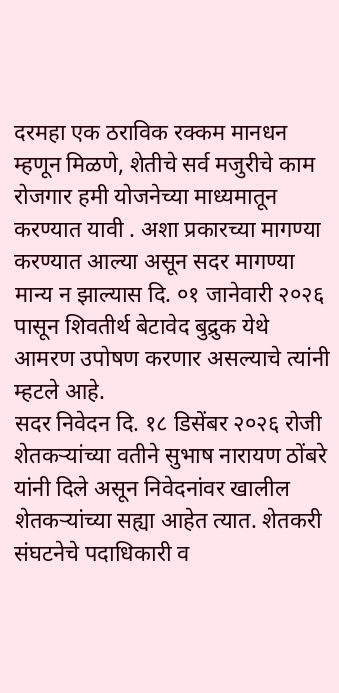दरमहा एक ठराविक रक्कम मानधन म्हणून मिळणे, शेतीचे सर्व मजुरीचे काम रोजगार हमी योजनेच्या माध्यमातून करण्यात यावी . अशा प्रकारच्या मागण्या करण्यात आल्या असून सदर मागण्या मान्य न झाल्यास दि. ०१ जानेवारी २०२६ पासून शिवतीर्थ बेटावेद बुद्रुक येथे आमरण उपोषण करणार असल्याचे त्यांनी म्हटले आहे.
सदर निवेदन दि. १८ डिसेंबर २०२६ रोजी शेतकऱ्यांच्या वतीने सुभाष नारायण ठोंबरे यांनी दिले असून निवेदनांवर खालील शेतकऱ्यांच्या सह्या आहेत त्यात. शेतकरी संघटनेचे पदाधिकारी व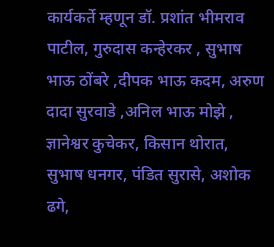कार्यकर्ते म्हणून डॉ. प्रशांत भीमराव पाटील, गुरुदास कन्हेरकर , सुभाष भाऊ ठोंबरे ,दीपक भाऊ कदम, अरुण दादा सुरवाडे ,अनिल भाऊ मोझे , ज्ञानेश्वर कुचेकर, किसान थोरात, सुभाष धनगर, पंडित सुरासे, अशोक ढगे,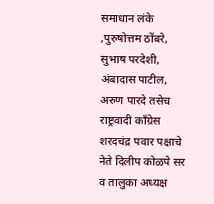समाधान लंके ,पुरुषोत्तम ठोंबरे, सुभाष परदेशी, अंबादास पाटील, अरुण पारदे तसेच राष्ट्रवादी काँग्रेस शरदचंद्र पवार पक्षाचे नेते दिलीप कोळपे सर व तालुका अध्यक्ष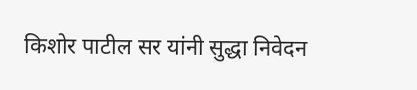किशोर पाटील सर यांनी सुद्धा निवेदन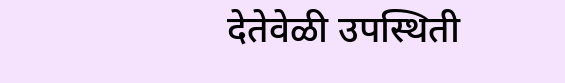देतेवेळी उपस्थिती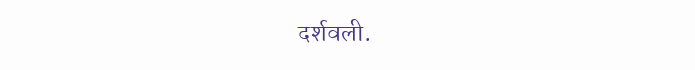दर्शवली.